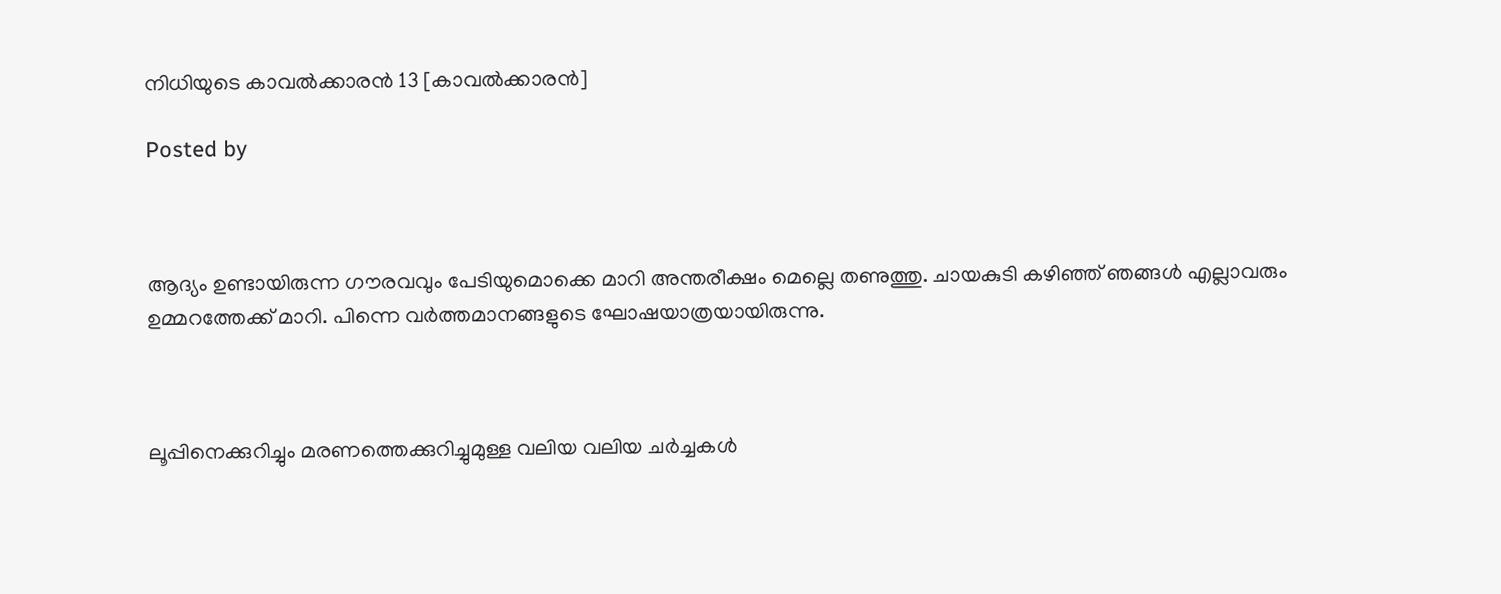നിധിയുടെ കാവൽക്കാരൻ 13 [കാവൽക്കാരൻ]

Posted by



ആദ്യം ഉണ്ടായിരുന്ന ഗൗരവവും പേടിയുമൊക്കെ മാറി അന്തരീക്ഷം മെല്ലെ തണുത്തു. ചായകുടി കഴിഞ്ഞ് ഞങ്ങൾ എല്ലാവരും ഉമ്മറത്തേക്ക് മാറി. പിന്നെ വർത്തമാനങ്ങളുടെ ഘോഷയാത്രയായിരുന്നു.



ലൂപ്പിനെക്കുറിച്ചും മരണത്തെക്കുറിച്ചുമുള്ള വലിയ വലിയ ചർച്ചകൾ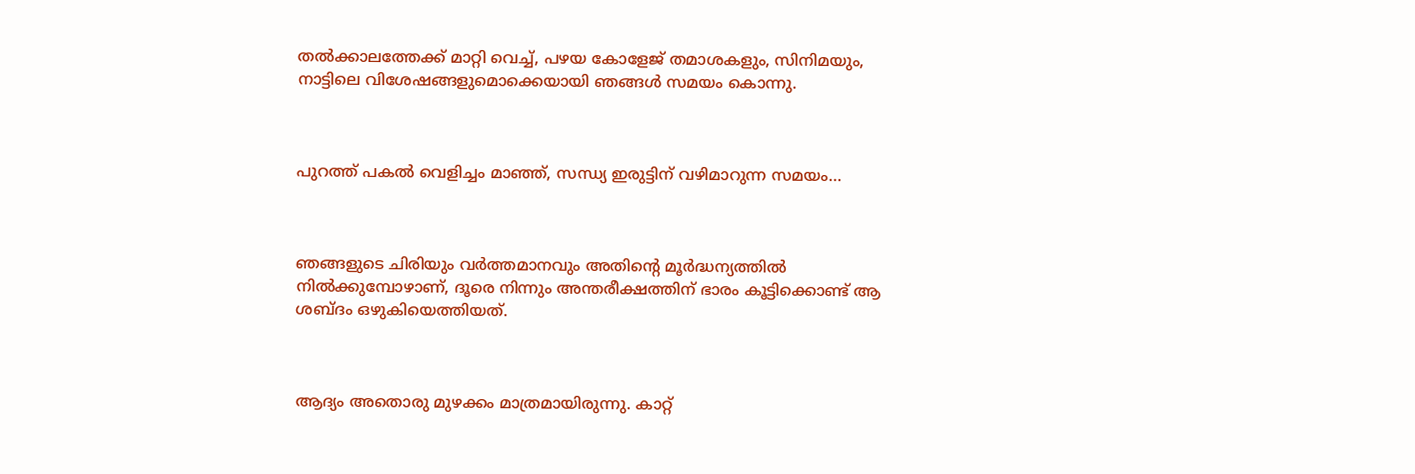തൽക്കാലത്തേക്ക് മാറ്റി വെച്ച്, പഴയ കോളേജ് തമാശകളും, സിനിമയും, നാട്ടിലെ വിശേഷങ്ങളുമൊക്കെയായി ഞങ്ങൾ സമയം കൊന്നു.



പുറത്ത് പകൽ വെളിച്ചം മാഞ്ഞ്, സന്ധ്യ ഇരുട്ടിന് വഴിമാറുന്ന സമയം…



ഞങ്ങളുടെ ചിരിയും വർത്തമാനവും അതിന്റെ മൂർദ്ധന്യത്തിൽ നിൽക്കുമ്പോഴാണ്, ദൂരെ നിന്നും അന്തരീക്ഷത്തിന് ഭാരം കൂട്ടിക്കൊണ്ട് ആ ശബ്ദം ഒഴുകിയെത്തിയത്.



ആദ്യം അതൊരു മുഴക്കം മാത്രമായിരുന്നു. കാറ്റ്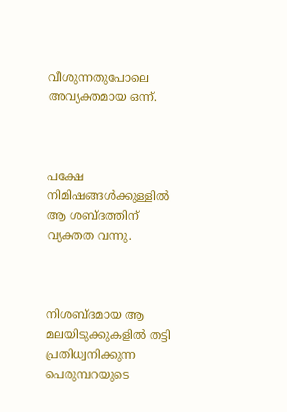വീശുന്നതുപോലെ അവ്യക്തമായ ഒന്ന്.



പക്ഷേ നിമിഷങ്ങൾക്കുള്ളിൽ ആ ശബ്ദത്തിന് വ്യക്തത വന്നു.



നിശബ്ദമായ ആ മലയിടുക്കുകളിൽ തട്ടി പ്രതിധ്വനിക്കുന്ന പെരുമ്പറയുടെ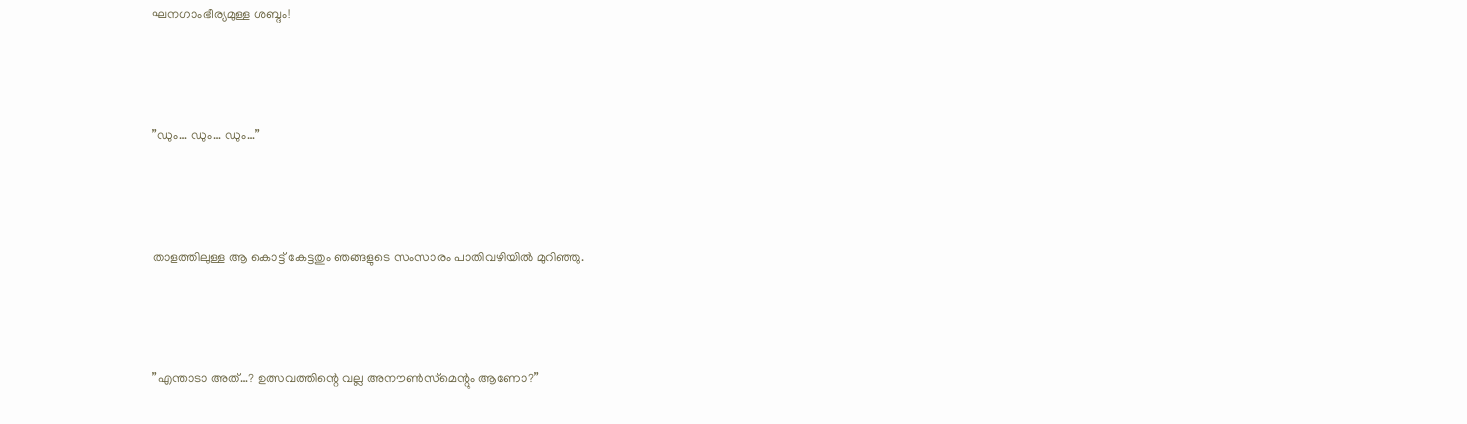ഘനഗാംഭീര്യമുള്ള ശബ്ദം!



”ഡും… ഡും… ഡും…”



താളത്തിലുള്ള ആ കൊട്ട് കേട്ടതും ഞങ്ങളുടെ സംസാരം പാതിവഴിയിൽ മുറിഞ്ഞു.



”എന്താടാ അത്…? ഉത്സവത്തിന്റെ വല്ല അനൗൺസ്‌മെന്റും ആണോ?”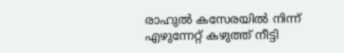രാഹുൽ കസേരയിൽ നിന്ന് എഴുന്നേറ്റ് കഴുത്ത് നീട്ടി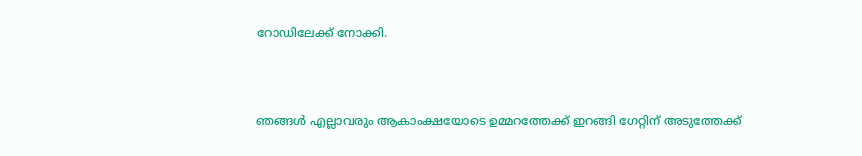റോഡിലേക്ക് നോക്കി.



ഞങ്ങൾ എല്ലാവരും ആകാംക്ഷയോടെ ഉമ്മറത്തേക്ക് ഇറങ്ങി ഗേറ്റിന് അടുത്തേക്ക്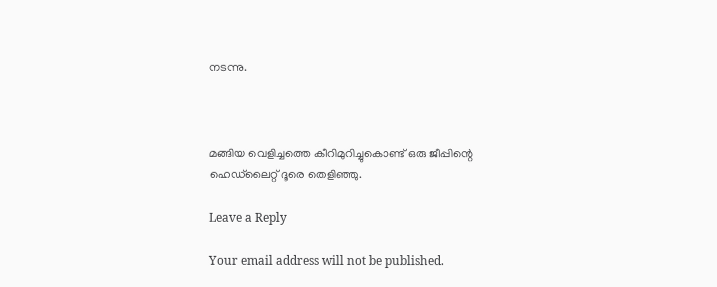നടന്നു.



മങ്ങിയ വെളിച്ചത്തെ കീറിമുറിച്ചുകൊണ്ട് ഒരു ജീപ്പിന്റെ ഹെഡ്‌ലൈറ്റ് ദൂരെ തെളിഞ്ഞു.

Leave a Reply

Your email address will not be published.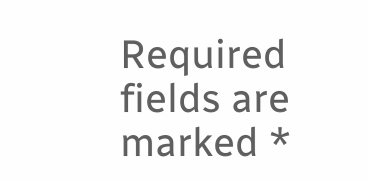Required fields are marked *